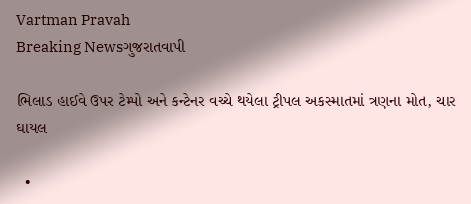Vartman Pravah
Breaking Newsગુજરાતવાપી

ભિલાડ હાઈવે ઉપર ટેમ્‍પો અને કન્‍ટેનર વચ્‍ચે થયેલા ટ્રીપલ અકસ્‍માતમાં ત્રણના મોત, ચાર ઘાયલ

  •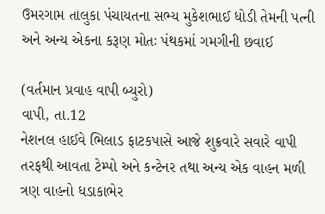ઉમરગામ તાલુકા પંચાયતના સભ્‍ય મુકેશભાઈ ધોડી તેમની પત્‍ની અને અન્‍ય એકના કરૂણ મોતઃ પંથકમાં ગમગીની છવાઈ

(વર્તમાન પ્રવાહ વાપી બ્‍યુરો)
વાપી, તા.12
નેશનલ હાઈવે ભિલાડ ફાટકપાસે આજે શુક્રવારે સવારે વાપી તરફથી આવતા ટેમ્‍પો અને કન્‍ટેનર તથા અન્‍ય એક વાહન મળી ત્રણ વાહનો ધડાકાભેર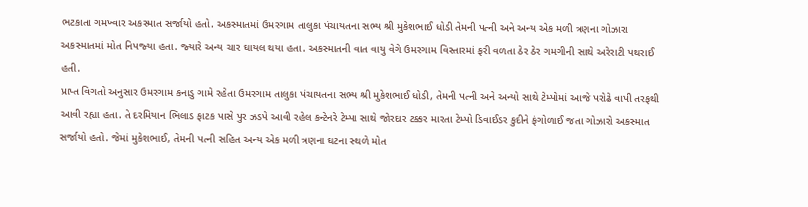ભટકાતા ગમખ્‍વાર અકસ્‍માત સર્જાયો હતો. અકસ્‍માતમાં ઉમરગામ તાલુકા પંચાયતના સભ્‍ય શ્રી મુકેશભાઈ ધોડી તેમની પત્‍ની અને અન્‍ય એક મળી ત્રણના ગોઝારા અકસ્‍માતમાં મોત નિપજ્‍યા હતા. જ્‍યારે અન્‍ય ચાર ઘાયલ થયા હતા. અકસ્‍માતની વાત વાયુ વેગે ઉમરગામ વિસ્‍તારમાં ફરી વળતા ઠેર ઠેર ગમગીની સાથે અરેરાટી પથરાઈ હતી.
પ્રાપ્ત વિગતો અનુસાર ઉમરગામ કનાડુ ગામે રહેતા ઉમરગામ તાલુકા પંચાયતના સભ્‍ય શ્રી મુકેશભાઈ ધોડી, તેમની પત્‍ની અને અન્‍યો સાથે ટેમ્‍પોમાં આજે પરોઢે વાપી તરફથી આવી રહ્યા હતા. તે દરમિયાન ભિલાડ ફાટક પાસે પુર ઝડપે આવી રહેલ કન્‍ટેનરે ટેમ્‍પા સાથે જોરદાર ટક્કર મારતા ટેમ્‍પો ડિવાઈડર કુદીને ફંગોળાઈ જતા ગોઝારો અકસ્‍માત સર્જાયો હતો. જેમાં મુકેશભાઈ, તેમની પત્‍ની સહિત અન્‍ય એક મળી ત્રણના ઘટના સ્‍થળે મોત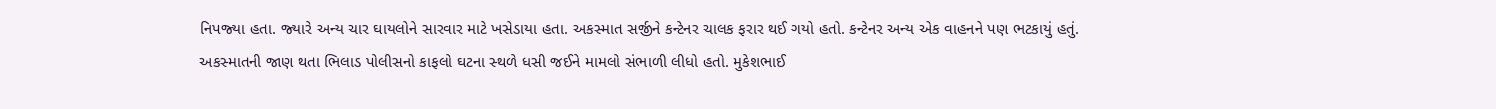નિપજ્‍યા હતા. જ્‍યારે અન્‍ય ચાર ઘાયલોને સારવાર માટે ખસેડાયા હતા. અકસ્‍માત સર્જીને કન્‍ટેનર ચાલક ફરાર થઈ ગયો હતો. કન્‍ટેનર અન્‍ય એક વાહનને પણ ભટકાયું હતું.
અકસ્‍માતની જાણ થતા ભિલાડ પોલીસનો કાફલો ઘટના સ્‍થળે ધસી જઈને મામલો સંભાળી લીધો હતો. મુકેશભાઈ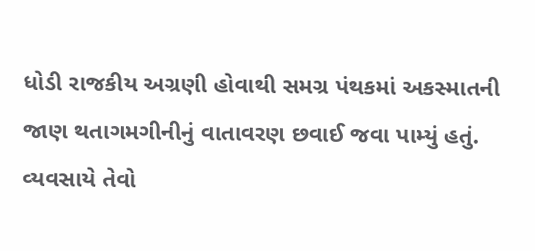ધોડી રાજકીય અગ્રણી હોવાથી સમગ્ર પંથકમાં અકસ્‍માતની જાણ થતાગમગીનીનું વાતાવરણ છવાઈ જવા પામ્‍યું હતું. વ્‍યવસાયે તેવો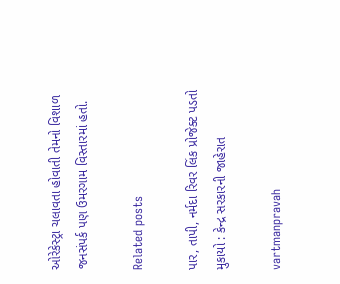ઓરેકેસ્‍ટ્રા ચલાવતા હોવાતી તેમનો વિશાળ જનસંપર્ક પણ ઉમરગામ વિસ્‍તારમાં હતો.

Related posts

પાર, તાપી, નર્મદા રિવર લિંક પ્રોજેક્‍ટ પડતો મુકાયો : કેન્‍દ્ર સરકારની જાહેરાત

vartmanpravah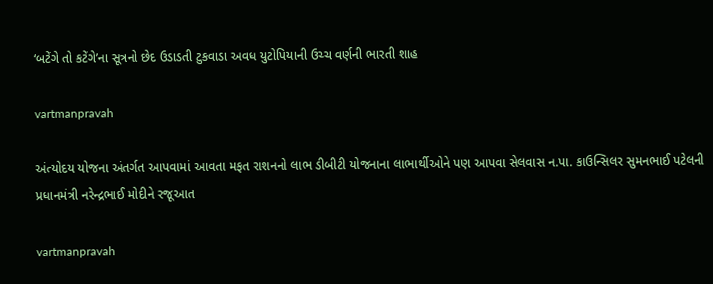‘બટેંગે તો કટેંગે’ના સૂત્રનો છેદ ઉડાડતી ટુકવાડા અવધ યુટોપિયાની ઉચ્‍ચ વર્ણની ભારતી શાહ

vartmanpravah

અંત્‍યોદય યોજના અંતર્ગત આપવામાં આવતા મફત રાશનનો લાભ ડીબીટી યોજનાના લાભાર્થીઓને પણ આપવા સેલવાસ ન.પા. કાઉન્‍સિલર સુમનભાઈ પટેલની પ્રધાનમંત્રી નરેન્‍દ્રભાઈ મોદીને રજૂઆત

vartmanpravah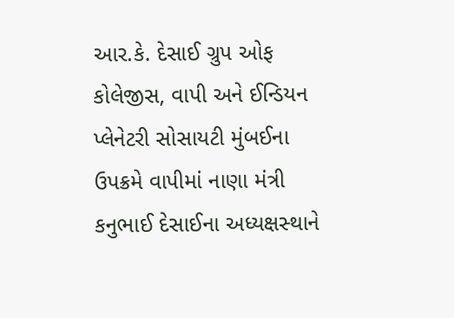આર.કે. દેસાઈ ગ્રુપ ઓફ કોલેજીસ, વાપી અને ઈન્‍ડિયન પ્‍લેનેટરી સોસાયટી મુંબઈના ઉપક્રમે વાપીમાં નાણા મંત્રી કનુભાઈ દેસાઈના અધ્‍યક્ષસ્‍થાને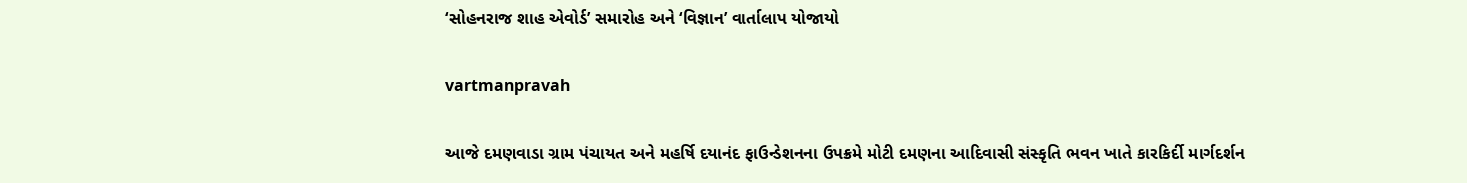‘સોહનરાજ શાહ એવોર્ડ’ સમારોહ અને ‘વિજ્ઞાન’ વાર્તાલાપ યોજાયો

vartmanpravah

આજે દમણવાડા ગ્રામ પંચાયત અને મહર્ષિ દયાનંદ ફાઉન્‍ડેશનના ઉપક્રમે મોટી દમણના આદિવાસી સંસ્‍કૃતિ ભવન ખાતે કારકિર્દી માર્ગદર્શન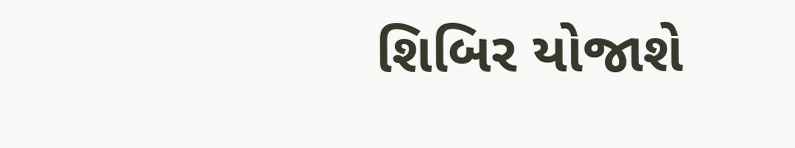શિબિર યોજાશે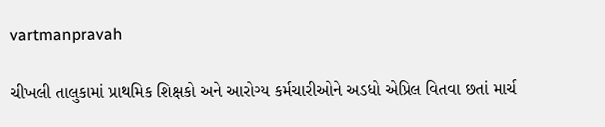vartmanpravah

ચીખલી તાલુકામાં પ્રાથમિક શિક્ષકો અને આરોગ્‍ય કર્મચારીઓને અડધો એપ્રિલ વિતવા છતાં માર્ચ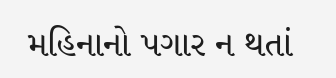મહિનાનો પગાર ન થતાં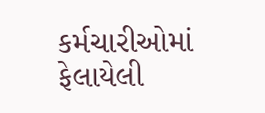કર્મચારીઓમાં ફેલાયેલી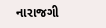નારાજગી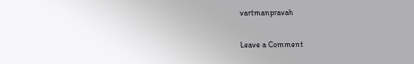vartmanpravah

Leave a Comment